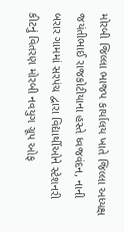મોરબી જિલ્લા ભાજપ કાર્યાલય ખાતે જિલ્લા અધ્યક્ષ જયંતીભાઈ રાજકોટીયાના હસ્તે ધ્વજવંદન, નાની બરાર ગામમાં સરપંચ દ્વારા વિદ્યાર્થીઓને સ્ટેશનરી કીટનું વિતરણ મોરબી નવયુગ ગ્રૂપ ઓફ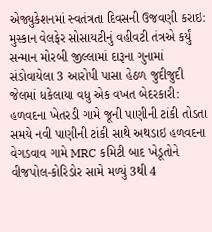એજ્યુકેશનમાં સ્વતંત્રતા દિવસની ઉજવણી કરાઇ: મુસ્કાન વેલફેર સોસાયટીનું વહીવટી તંત્રએ કર્યું સન્માન મોરબી જીલ્લામાં દારૂના ગુનામાં સંડોવાયેલા 3 આરોપી પાસા હેઠળ જુદીજુદી જેલમાં ધકેલાયા વધુ એક વખત બેદરકારી: હળવદના ખેતરડી ગામે જૂની પાણીની ટાંકી તોડતા સમયે નવી પાણીની ટાંકી સાથે અથડાઇ હળવદના વેગડવાવ ગામે MRC કમિટી બાદ ખેડૂતોને વીજપોલ-કોરિડોર સામે મળ્યું 3થી 4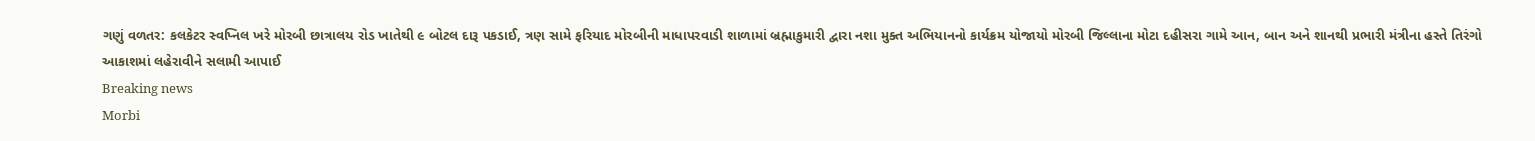ગણું વળતર: કલકેટર સ્વપ્નિલ ખરે મોરબી છાત્રાલય રોડ ખાતેથી ૯ બોટલ દારૂ પકડાઈ, ત્રણ સામે ફરિયાદ મોરબીની માધાપરવાડી શાળામાં બ્રહ્માકુમારી દ્વારા નશા મુક્ત અભિયાનનો કાર્યક્રમ યોજાયો મોરબી જિલ્લાના મોટા દહીસરા ગામે આન, બાન અને શાનથી પ્રભારી મંત્રીના હસ્તે તિરંગો આકાશમાં લહેરાવીને સલામી આપાઈ
Breaking news
Morbi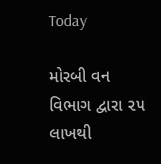Today

મોરબી વન વિભાગ દ્વારા ૨૫ લાખથી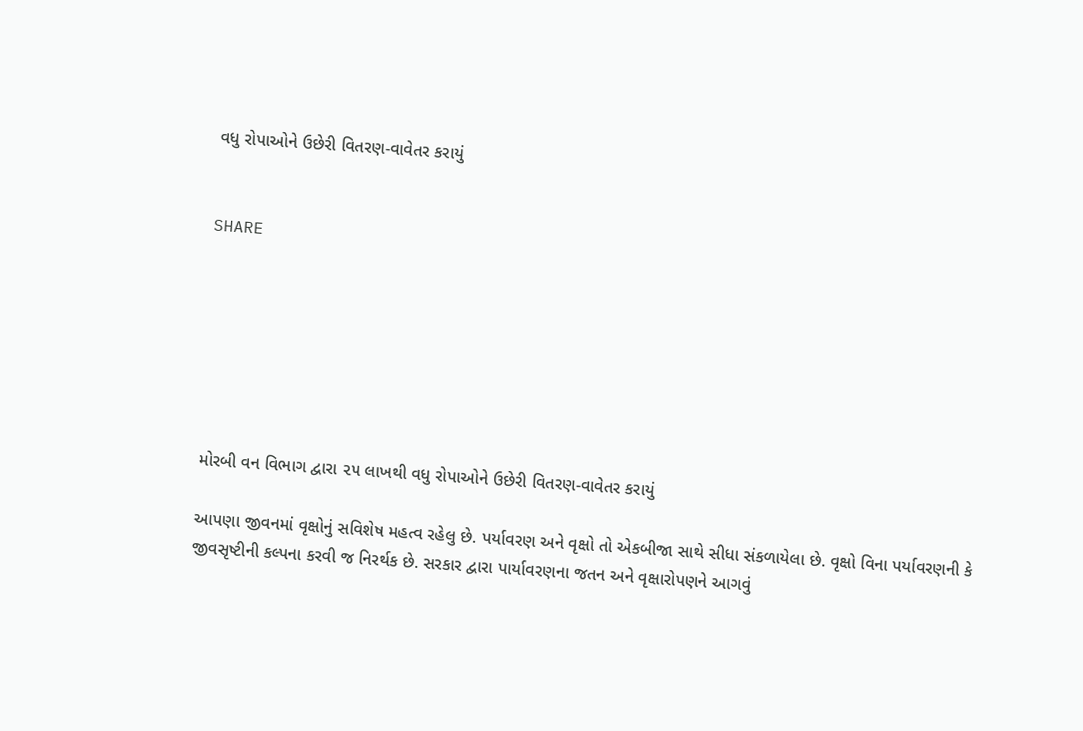વધુ રોપાઓને ઉછેરી વિતરણ-વાવેતર કરાયું


SHARE







મોરબી વન વિભાગ દ્વારા ૨૫ લાખથી વધુ રોપાઓને ઉછેરી વિતરણ-વાવેતર કરાયું

આપણા જીવનમાં વૃક્ષોનું સવિશેષ મહત્વ રહેલુ છે. પર્યાવરણ અને વૃક્ષો તો એકબીજા સાથે સીધા સંકળાયેલા છે. વૃક્ષો વિના પર્યાવરણની કે જીવસૃષ્ટીની કલ્પના કરવી જ નિરર્થક છે. સરકાર દ્વારા પાર્યાવરણના જતન અને વૃક્ષારોપણને આગવું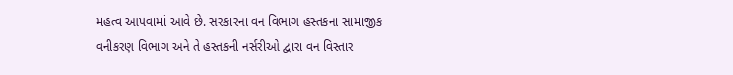મહત્વ આપવામાં આવે છે. સરકારના વન વિભાગ હસ્તકના સામાજીક વનીકરણ વિભાગ અને તે હસ્તકની નર્સરીઓ દ્વારા વન વિસ્તાર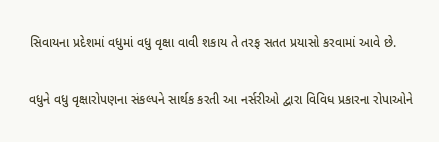સિવાયના પ્રદેશમાં વધુમાં વધુ વૃક્ષા વાવી શકાય તે તરફ સતત પ્રયાસો કરવામાં આવે છે.

વધુને વધુ વૃક્ષારોપણના સંકલ્પને સાર્થક કરતી આ નર્સરીઓ દ્વારા વિવિધ પ્રકારના રોપાઓને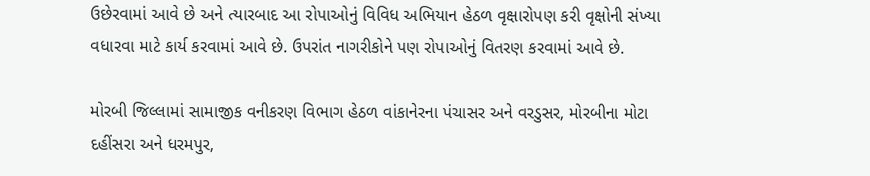ઉછેરવામાં આવે છે અને ત્યારબાદ આ રોપાઓનું વિવિધ અભિયાન હેઠળ વૃક્ષારોપણ કરી વૃક્ષોની સંખ્યા વધારવા માટે કાર્ય કરવામાં આવે છે. ઉપરાંત નાગરીકોને પણ રોપાઓનું વિતરણ કરવામાં આવે છે.

મોરબી જિલ્લામાં સામાજીક વનીકરણ વિભાગ હેઠળ વાંકાનેરના પંચાસર અને વરડુસર, મોરબીના મોટા દહીંસરા અને ધરમપુર,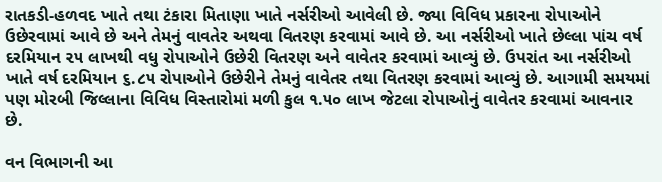રાતકડી-હળવદ ખાતે તથા ટંકારા મિતાણા ખાતે નર્સરીઓ આવેલી છે. જ્યા વિવિધ પ્રકારના રોપાઓને ઉછેરવામાં આવે છે અને તેમનું વાવતેર અથવા વિતરણ કરવામાં આવે છે. આ નર્સરીઓ ખાતે છેલ્લા પાંચ વર્ષ દરમિયાન ૨૫ લાખથી વધુ રોપાઓને ઉછેરી વિતરણ અને વાવેતર કરવામાં આવ્યું છે. ઉપરાંત આ નર્સરીઓ ખાતે વર્ષ દરમિયાન ૬.૮૫ રોપાઓને ઉછેરીને તેમનું વાવેતર તથા વિતરણ કરવામાં આવ્યું છે. આગામી સમયમાં પણ મોરબી જિલ્લાના વિવિધ વિસ્તારોમાં મળી કુલ ૧.૫૦ લાખ જેટલા રોપાઓનું વાવેતર કરવામાં આવનાર છે.

વન વિભાગની આ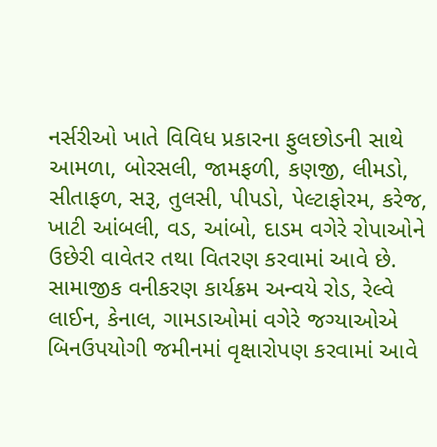નર્સરીઓ ખાતે વિવિધ પ્રકારના ફુલછોડની સાથે આમળા, બોરસલી, જામફળી, કણજી, લીમડો, સીતાફળ, સરૂ, તુલસી, પીપડો, પેલ્ટાફોરમ, કરેજ, ખાટી આંબલી, વડ, આંબો, દાડમ વગેરે રોપાઓને ઉછેરી વાવેતર તથા વિતરણ કરવામાં આવે છે.  સામાજીક વનીકરણ કાર્યક્રમ અન્વયે રોડ, રેલ્વે લાઈન, કેનાલ, ગામડાઓમાં વગેરે જગ્યાઓએ બિનઉપયોગી જમીનમાં વૃક્ષારોપણ કરવામાં આવે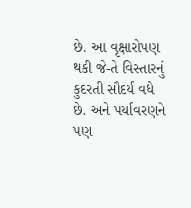છે. આ વૃક્ષારોપણ થકી જે-તે વિસ્તારનું કુદરતી સૌદર્ય વધે છે. અને પર્યાવરણને પણ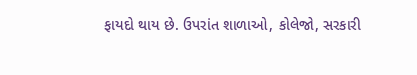ફાયદો થાય છે. ઉપરાંત શાળાઓ, કોલેજો, સરકારી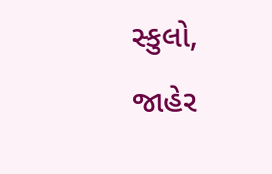સ્કુલો, જાહેર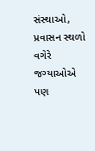સંસ્થાઓ, પ્રવાસન સ્થળો વગેરે જગ્યાઓએ પણ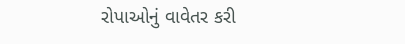રોપાઓનું વાવેતર કરી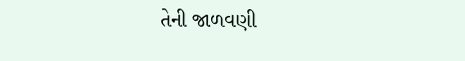તેની જાળવણી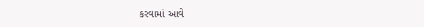કરવામાં આવે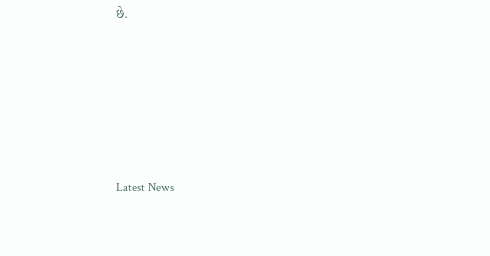છે.






Latest News